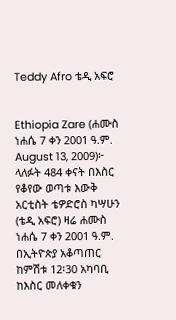Teddy Afro ቴዲ አፍሮ


Ethiopia Zare (ሐሙስ ነሐሴ 7 ቀን 2001 ዓ.ም. August 13, 2009)፦ ላለፉት 484 ቀናት በእስር የቆየው ወጣቱ እውቅ አርቲስት ቴዎድሮስ ካሣሁን (ቴዲ አፍሮ) ዛሬ ሐሙስ ነሐሴ 7 ቀን 2001 ዓ.ም. በኢትዮጵያ አቆጣጠር ከምሽቱ 12፡30 አካባቢ ከእስር መለቀቁን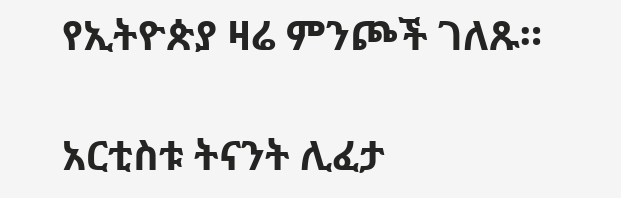የኢትዮጵያ ዛሬ ምንጮች ገለጹ።

አርቲስቱ ትናንት ሊፈታ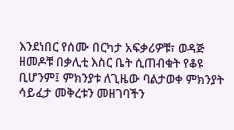እንደነበር የሰሙ በርካታ አፍቃሪዎቹ፣ ወዳጅ ዘመዶቹ በቃሊቲ እስር ቤት ሲጠብቁት የቆዩ ቢሆንም፤ ምክንያቱ ለጊዜው ባልታወቀ ምክንያት ሳይፈታ መቅረቱን መዘገባችን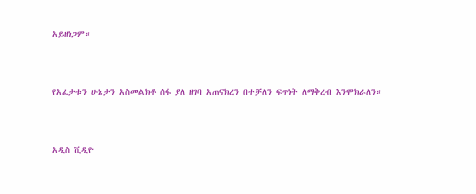አይዘነጋም።



የአፈታቱን ሁኔታን አስመልክቶ ሰፋ ያለ ዘገባ አጠናክረን በተቻለን ፍጥነት ለማቅረብ እንሞክራለን።



አዲስ ቪዲዮ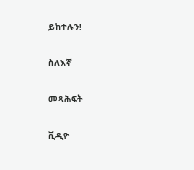ይከተሉን!

ስለእኛ

መጻሕፍት

ቪዲዮ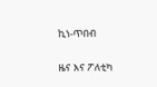ኪነ-ጥበብ

ዜና እና ፖለቲካ